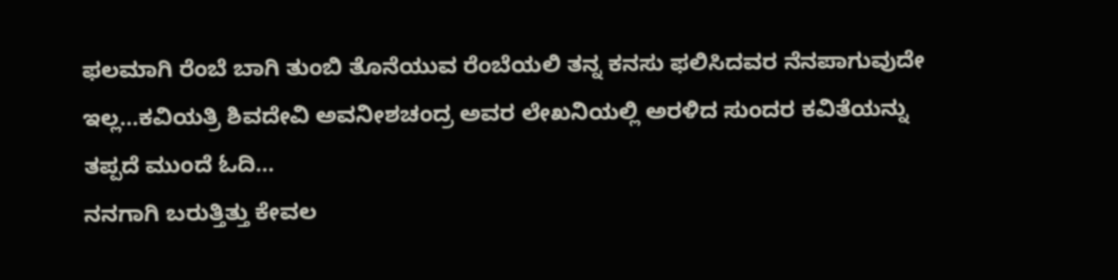ಫಲಮಾಗಿ ರೆಂಬೆ ಬಾಗಿ ತುಂಬಿ ತೊನೆಯುವ ರೆಂಬೆಯಲಿ ತನ್ನ ಕನಸು ಫಲಿಸಿದವರ ನೆನಪಾಗುವುದೇ ಇಲ್ಲ…ಕವಿಯತ್ರಿ ಶಿವದೇವಿ ಅವನೀಶಚಂದ್ರ ಅವರ ಲೇಖನಿಯಲ್ಲಿ ಅರಳಿದ ಸುಂದರ ಕವಿತೆಯನ್ನು ತಪ್ಪದೆ ಮುಂದೆ ಓದಿ…
ನನಗಾಗಿ ಬರುತ್ತಿತ್ತು ಕೇವಲ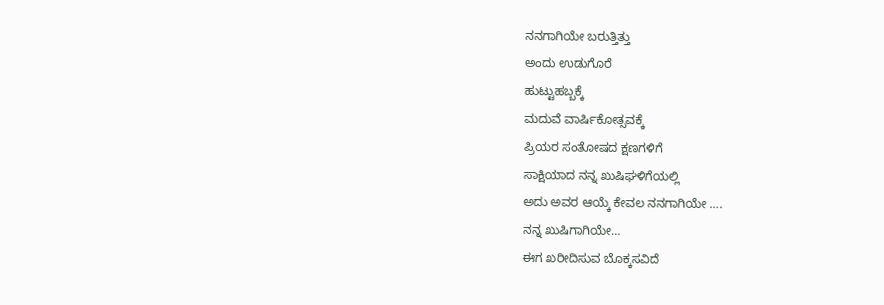ನನಗಾಗಿಯೇ ಬರುತ್ತಿತ್ತು
ಅಂದು ಉಡುಗೊರೆ
ಹುಟ್ಟುಹಬ್ಬಕ್ಕೆ
ಮದುವೆ ವಾರ್ಷಿಕೋತ್ಸವಕ್ಕೆ
ಪ್ರಿಯರ ಸಂತೋಷದ ಕ್ಷಣಗಳಿಗೆ
ಸಾಕ್ಷಿಯಾದ ನನ್ನ ಖುಷಿಘಳಿಗೆಯಲ್ಲಿ
ಅದು ಅವರ ಆಯ್ಕೆ ಕೇವಲ ನನಗಾಗಿಯೇ ….
ನನ್ನ ಖುಷಿಗಾಗಿಯೇ…
ಈಗ ಖರೀದಿಸುವ ಬೊಕ್ಕಸವಿದೆ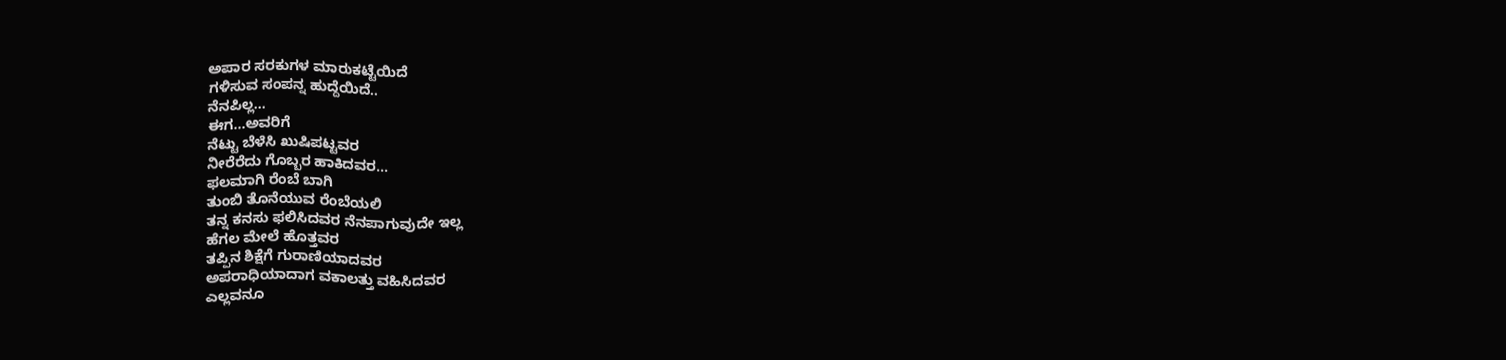ಅಪಾರ ಸರಕುಗಳ ಮಾರುಕಟ್ಟೆಯಿದೆ
ಗಳಿಸುವ ಸಂಪನ್ನ ಹುದ್ದೆಯಿದೆ..
ನೆನಪಿಲ್ಲ…
ಈಗ…ಅವರಿಗೆ
ನೆಟ್ಟು ಬೆಳೆಸಿ ಖುಷಿಪಟ್ಟವರ
ನೀರೆರೆದು ಗೊಬ್ಬರ ಹಾಕಿದವರ…
ಫಲಮಾಗಿ ರೆಂಬೆ ಬಾಗಿ
ತುಂಬಿ ತೊನೆಯುವ ರೆಂಬೆಯಲಿ
ತನ್ನ ಕನಸು ಫಲಿಸಿದವರ ನೆನಪಾಗುವುದೇ ಇಲ್ಲ
ಹೆಗಲ ಮೇಲೆ ಹೊತ್ತವರ
ತಪ್ಪಿನ ಶಿಕ್ಷೆಗೆ ಗುರಾಣಿಯಾದವರ
ಅಪರಾಧಿಯಾದಾಗ ವಕಾಲತ್ತು ವಹಿಸಿದವರ
ಎಲ್ಲವನೂ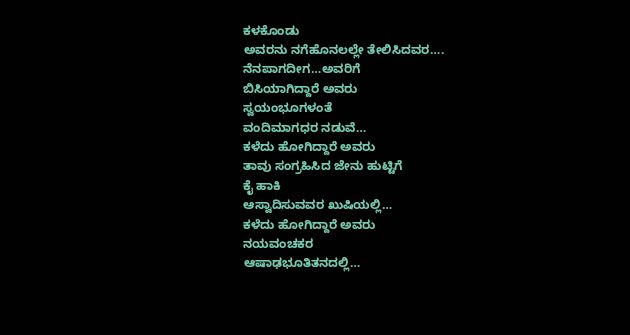ಕಳಕೊಂಡು
ಅವರನು ನಗೆಹೊನಲಲ್ಲೇ ತೇಲಿಸಿದವರ….
ನೆನಪಾಗದೀಗ…ಅವರಿಗೆ
ಬಿಸಿಯಾಗಿದ್ದಾರೆ ಅವರು
ಸ್ವಯಂಭೂಗಳಂತೆ
ವಂದಿಮಾಗಧರ ನಡುವೆ…
ಕಳೆದು ಹೋಗಿದ್ದಾರೆ ಅವರು
ತಾವು ಸಂಗ್ರಹಿಸಿದ ಜೇನು ಹುಟ್ಟಿಗೆ
ಕೈ ಹಾಕಿ
ಆಸ್ವಾದಿಸುವವರ ಖುಷಿಯಲ್ಲಿ…
ಕಳೆದು ಹೋಗಿದ್ದಾರೆ ಅವರು
ನಯವಂಚಕರ
ಆಷಾಢಭೂತಿತನದಲ್ಲಿ…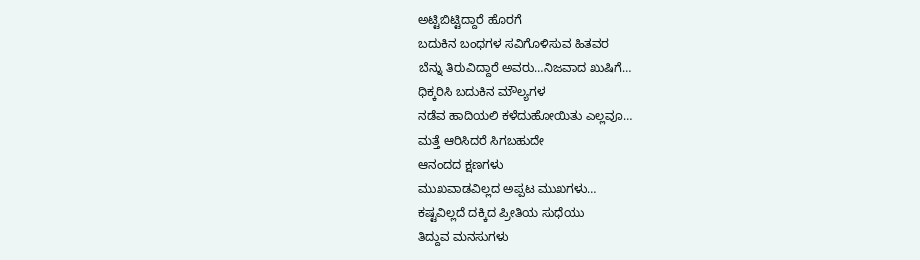ಅಟ್ಟಿಬಿಟ್ಟಿದ್ದಾರೆ ಹೊರಗೆ
ಬದುಕಿನ ಬಂಧಗಳ ಸವಿಗೊಳಿಸುವ ಹಿತವರ
ಬೆನ್ನು ತಿರುವಿದ್ದಾರೆ ಅವರು…ನಿಜವಾದ ಖುಷಿಗೆ…
ಧಿಕ್ಕರಿಸಿ ಬದುಕಿನ ಮೌಲ್ಯಗಳ
ನಡೆವ ಹಾದಿಯಲಿ ಕಳೆದುಹೋಯಿತು ಎಲ್ಲವೂ…
ಮತ್ತೆ ಆರಿಸಿದರೆ ಸಿಗಬಹುದೇ
ಆನಂದದ ಕ್ಷಣಗಳು
ಮುಖವಾಡವಿಲ್ಲದ ಅಪ್ಪಟ ಮುಖಗಳು…
ಕಷ್ಟವಿಲ್ಲದೆ ದಕ್ಕಿದ ಪ್ರೀತಿಯ ಸುಧೆಯು
ತಿದ್ದುವ ಮನಸುಗಳು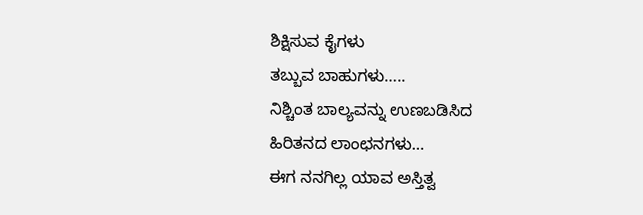ಶಿಕ್ಷಿಸುವ ಕೈಗಳು
ತಬ್ಬುವ ಬಾಹುಗಳು…..
ನಿಶ್ಚಿಂತ ಬಾಲ್ಯವನ್ನು ಉಣಬಡಿಸಿದ
ಹಿರಿತನದ ಲಾಂಛನಗಳು…
ಈಗ ನನಗಿಲ್ಲ ಯಾವ ಅಸ್ತಿತ್ವ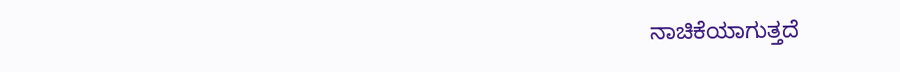ನಾಚಿಕೆಯಾಗುತ್ತದೆ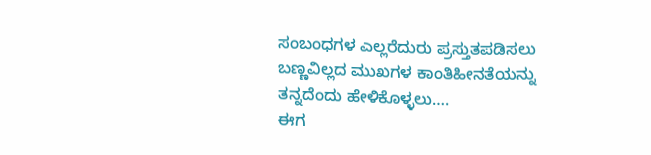ಸಂಬಂಧಗಳ ಎಲ್ಲರೆದುರು ಪ್ರಸ್ತುತಪಡಿಸಲು
ಬಣ್ಣವಿಲ್ಲದ ಮುಖಗಳ ಕಾಂತಿಹೀನತೆಯನ್ನು
ತನ್ನದೆಂದು ಹೇಳಿಕೊಳ್ಳಲು….
ಈಗ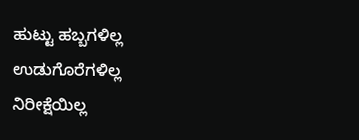ಹುಟ್ಟು ಹಬ್ಬಗಳಿಲ್ಲ
ಉಡುಗೊರೆಗಳಿಲ್ಲ
ನಿರೀಕ್ಷೆಯಿಲ್ಲ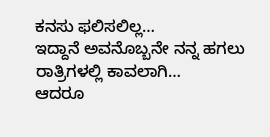ಕನಸು ಫಲಿಸಲಿಲ್ಲ…
ಇದ್ದಾನೆ ಅವನೊಬ್ಬನೇ ನನ್ನ ಹಗಲು ರಾತ್ರಿಗಳಲ್ಲಿ ಕಾವಲಾಗಿ…
ಆದರೂ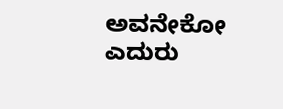ಅವನೇಕೋ ಎದುರು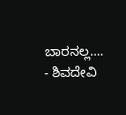ಬಾರನಲ್ಲ….
- ಶಿವದೇವಿ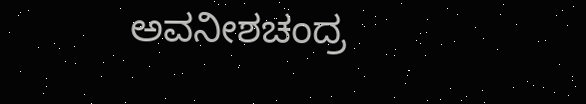ಅವನೀಶಚಂದ್ರ